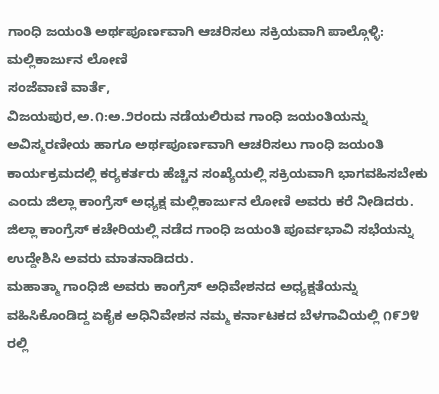ಗಾಂಧಿ ಜಯಂತಿ ಅರ್ಥಪೂರ್ಣವಾಗಿ ಆಚರಿಸಲು ಸಕ್ರಿಯವಾಗಿ ಪಾಲ್ಗೊಳ್ಳಿ: ಮಲ್ಲಿಕಾರ್ಜುನ ಲೋಣಿ
ಸಂಜೆವಾಣಿ ವಾರ್ತೆ,
ವಿಜಯಪುರ,ಅ.೧:ಅ.೨ರಂದು ನಡೆಯಲಿರುವ ಗಾಂಧಿ ಜಯಂತಿಯನ್ನು ಅವಿಸ್ಮರಣೀಯ ಹಾಗೂ ಅರ್ಥಪೂರ್ಣವಾಗಿ ಆಚರಿಸಲು ಗಾಂಧಿ ಜಯಂತಿ ಕಾರ್ಯಕ್ರಮದಲ್ಲಿ ಕರ‍್ಯಕರ್ತರು ಹೆಚ್ಚಿನ ಸಂಖ್ಯೆಯಲ್ಲಿ ಸಕ್ರಿಯವಾಗಿ ಭಾಗವಹಿಸಬೇಕು ಎಂದು ಜಿಲ್ಲಾ ಕಾಂಗ್ರೆಸ್ ಅಧ್ಯಕ್ಷ ಮಲ್ಲಿಕಾರ್ಜುನ ಲೋಣಿ ಅವರು ಕರೆ ನೀಡಿದರು.
ಜಿಲ್ಲಾ ಕಾಂಗ್ರೆಸ್ ಕಚೇರಿಯಲ್ಲಿ ನಡೆದ ಗಾಂಧಿ ಜಯಂತಿ ಪೂರ್ವಭಾವಿ ಸಭೆಯನ್ನು ಉದ್ದೇಶಿಸಿ ಅವರು ಮಾತನಾಡಿದರು.
ಮಹಾತ್ಮಾ ಗಾಂಧಿಜಿ ಅವರು ಕಾಂಗ್ರೆಸ್ ಅಧಿವೇಶನದ ಅಧ್ಯಕ್ಷತೆಯನ್ನು ವಹಿಸಿಕೊಂಡಿದ್ದ ಏಕೈಕ ಅಧಿನಿವೇಶನ ನಮ್ಮ ಕರ್ನಾಟಕದ ಬೆಳಗಾವಿಯಲ್ಲಿ ೧೯೨೪ ರಲ್ಲಿ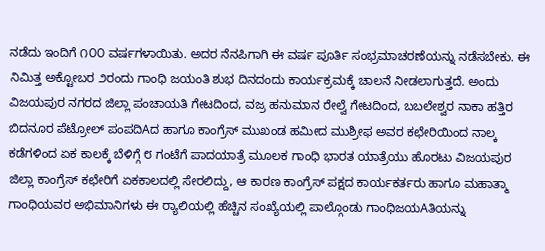ನಡೆದು ಇಂದಿಗೆ ೧೦೦ ವರ್ಷಗಳಾಯಿತು. ಅದರ ನೆನಪಿಗಾಗಿ ಈ ವರ್ಷ ಪೂರ್ತಿ ಸಂಭ್ರಮಾಚರಣೆಯನ್ನು ನಡೆಸಬೇಕು. ಈ ನಿಮಿತ್ತ ಅಕ್ಟೋಬರ ೨ರಂದು ಗಾಂಧಿ ಜಯಂತಿ ಶುಭ ದಿನದಂದು ಕಾರ್ಯಕ್ರಮಕ್ಕೆ ಚಾಲನೆ ನೀಡಲಾಗುತ್ತದೆ. ಅಂದು ವಿಜಯಪುರ ನಗರದ ಜಿಲ್ಲಾ ಪಂಚಾಯತಿ ಗೇಟದಿಂದ, ವಜ್ರ ಹನುಮಾನ ರೇಲ್ವೆ ಗೇಟದಿಂದ, ಬಬಲೇಶ್ವರ ನಾಕಾ ಹತ್ತಿರ ಬಿದನೂರ ಪೆಟ್ರೋಲ್ ಪಂಪದಿAದ ಹಾಗೂ ಕಾಂಗ್ರೆಸ್ ಮುಖಂಡ ಹಮೀದ ಮುಶ್ರೀಫ ಅವರ ಕಛೇರಿಯಿಂದ ನಾಲ್ಕ ಕಡೆಗಳಿಂದ ಏಕ ಕಾಲಕ್ಕೆ ಬೆಳಿಗ್ಗೆ ೮ ಗಂಟೆಗೆ ಪಾದಯಾತ್ರೆ ಮೂಲಕ ಗಾಂಧಿ ಭಾರತ ಯಾತ್ರೆಯು ಹೊರಟು ವಿಜಯಪುರ ಜಿಲ್ಲಾ ಕಾಂಗ್ರೆಸ್ ಕಛೇರಿಗೆ ಏಕಕಾಲದಲ್ಲಿ ಸೇರಲಿದ್ದು, ಆ ಕಾರಣ ಕಾಂಗ್ರೆಸ್ ಪಕ್ಷದ ಕಾರ್ಯಕರ್ತರು ಹಾಗೂ ಮಹಾತ್ಮಾ ಗಾಂಧಿಯವರ ಅಭಿಮಾನಿಗಳು ಈ ರ‍್ಯಾಲಿಯಲ್ಲಿ ಹೆಚ್ಚಿನ ಸಂಖ್ಯೆಯಲ್ಲಿ ಪಾಲ್ಗೊಂಡು ಗಾಂಧಿಜಯAತಿಯನ್ನು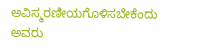ಅವಿಸ್ಮರಣೀಯಗೊಳಿಸಬೇಕೆಂದು ಅವರು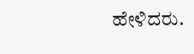ಹೇಳಿದರು.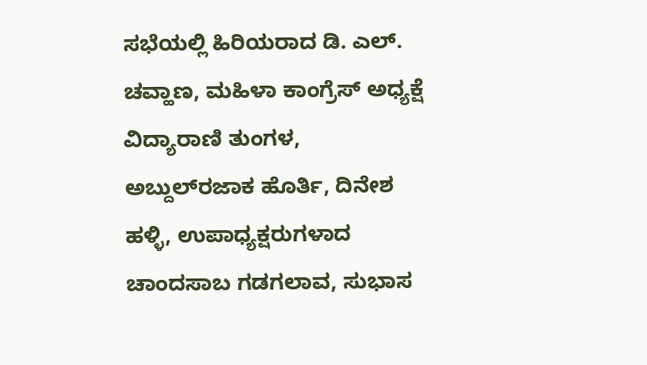ಸಭೆಯಲ್ಲಿ ಹಿರಿಯರಾದ ಡಿ. ಎಲ್. ಚವ್ಹಾಣ, ಮಹಿಳಾ ಕಾಂಗ್ರೆಸ್ ಅಧ್ಯಕ್ಷೆ ವಿದ್ಯಾರಾಣಿ ತುಂಗಳ, ಅಬ್ದುಲ್‌ರಜಾಕ ಹೊರ್ತಿ, ದಿನೇಶ ಹಳ್ಳಿ, ಉಪಾಧ್ಯಕ್ಷರುಗಳಾದ ಚಾಂದಸಾಬ ಗಡಗಲಾವ, ಸುಭಾಸ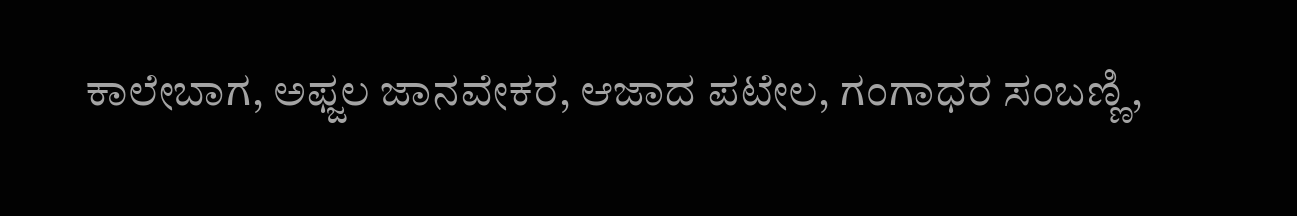ಕಾಲೇಬಾಗ, ಅಫ್ಜಲ ಜಾನವೇಕರ, ಆಜಾದ ಪಟೇಲ, ಗಂಗಾಧರ ಸಂಬಣ್ಣಿ,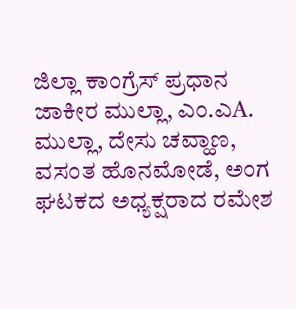ಜಿಲ್ಲಾ ಕಾಂಗ್ರೆಸ್ ಪ್ರಧಾನ ಜಾಕೀರ ಮುಲ್ಲಾ, ಎಂ.ಎA. ಮುಲ್ಲಾ, ದೇಸು ಚವ್ಹಾಣ, ವಸಂತ ಹೊನಮೋಡೆ, ಅಂಗ ಘಟಕದ ಅಧ್ಯಕ್ಷರಾದ ರಮೇಶ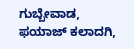ಗುಬ್ಬೇವಾಡ, ಫಯಾಜ್ ಕಲಾದಗಿ,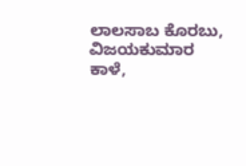ಲಾಲಸಾಬ ಕೊರಬು, ವಿಜಯಕುಮಾರ ಕಾಳೆ,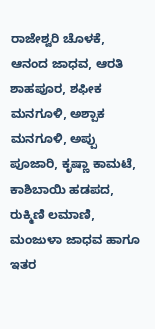ರಾಜೇಶ್ವರಿ ಚೊಳಕೆ, ಆನಂದ ಜಾಧವ, ಆರತಿ ಶಾಹಪೂರ, ಶಫೀಕ ಮನಗೂಳಿ, ಅಶ್ಪಾಕ ಮನಗೂಳಿ, ಅಪ್ಪು ಪೂಜಾರಿ, ಕೃಷ್ಣಾ ಕಾಮಟೆ, ಕಾಶಿಬಾಯಿ ಹಡಪದ, ರುಕ್ಮಿಣಿ ಲಮಾಣಿ, ಮಂಜುಳಾ ಜಾಧವ ಹಾಗೂ ಇತರ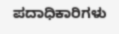ಪದಾಧಿಕಾರಿಗಳು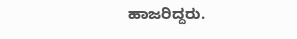ಹಾಜರಿದ್ದರು.